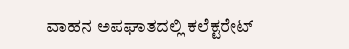ವಾಹನ ಅಪಘಾತದಲ್ಲಿ ಕಲೆಕ್ಟರೇಟ್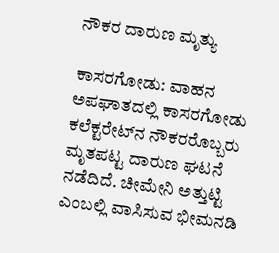ನೌಕರ ದಾರುಣ ಮೃತ್ಯು

ಕಾಸರಗೋಡು: ವಾಹನ ಅಪಘಾತದಲ್ಲಿ ಕಾಸರಗೋಡು ಕಲೆಕ್ಟರೇಟ್‌ನ ನೌಕರರೊಬ್ಬರು ಮೃತಪಟ್ಟ ದಾರುಣ ಘಟನೆ ನಡೆದಿದೆ. ಚೀಮೇನಿ ಅತ್ತುಟ್ಟಿ ಎಂಬಲ್ಲಿ ವಾಸಿಸುವ ಭೀಮನಡಿ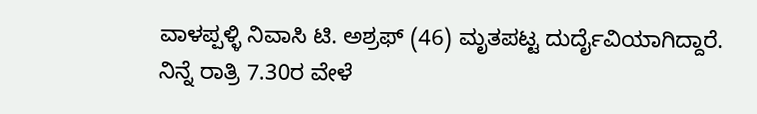ವಾಳಪ್ಪಳ್ಳಿ ನಿವಾಸಿ ಟಿ. ಅಶ್ರಫ್ (46) ಮೃತಪಟ್ಟ ದುರ್ದೈವಿಯಾಗಿದ್ದಾರೆ. ನಿನ್ನೆ ರಾತ್ರಿ 7.30ರ ವೇಳೆ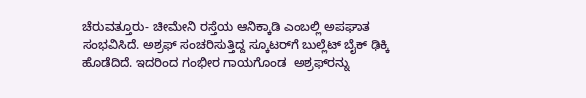ಚೆರುವತ್ತೂರು- ಚೀಮೇನಿ ರಸ್ತೆಯ ಆನಿಕ್ಕಾಡಿ ಎಂಬಲ್ಲಿ ಅಪಘಾತ ಸಂಭವಿಸಿದೆ. ಅಶ್ರಫ್ ಸಂಚರಿಸುತ್ತಿದ್ದ ಸ್ಕೂಟರ್‌ಗೆ ಬುಲ್ಲೆಟ್ ಬೈಕ್ ಢಿಕ್ಕಿ ಹೊಡೆದಿದೆ. ಇದರಿಂದ ಗಂಭೀರ ಗಾಯಗೊಂಡ  ಅಶ್ರಫ್‌ರನ್ನು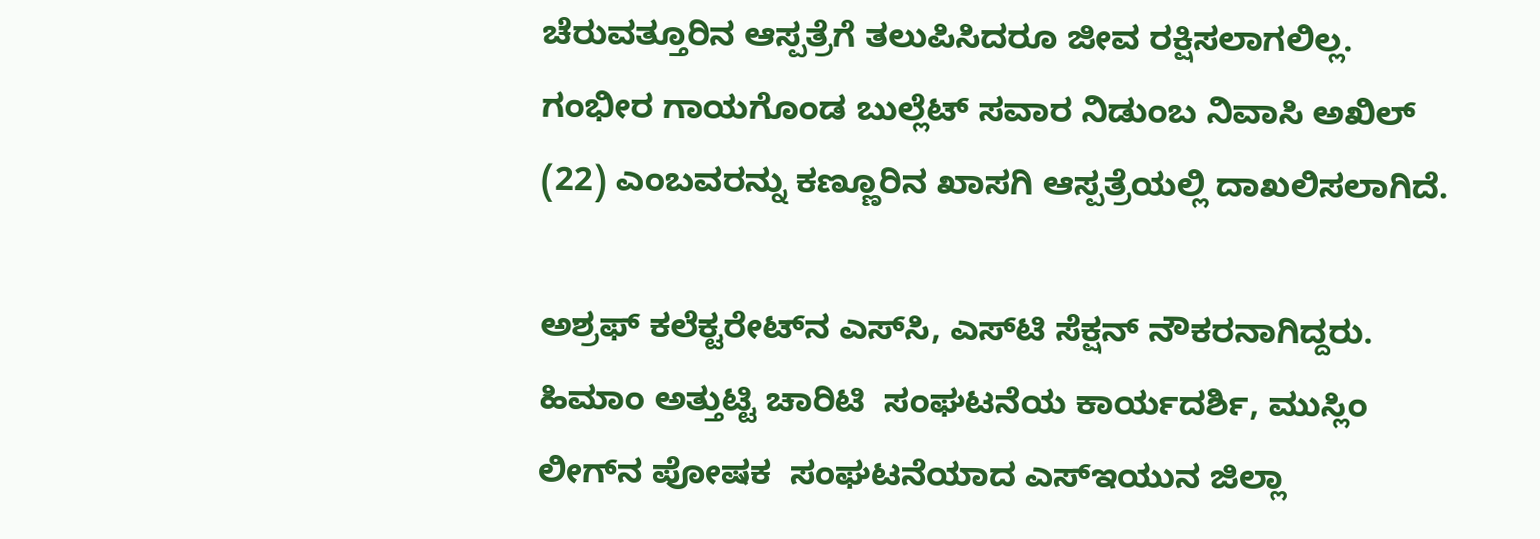ಚೆರುವತ್ತೂರಿನ ಆಸ್ಪತ್ರೆಗೆ ತಲುಪಿಸಿದರೂ ಜೀವ ರಕ್ಷಿಸಲಾಗಲಿಲ್ಲ. ಗಂಭೀರ ಗಾಯಗೊಂಡ ಬುಲ್ಲೆಟ್ ಸವಾರ ನಿಡುಂಬ ನಿವಾಸಿ ಅಖಿಲ್ (22) ಎಂಬವರನ್ನು ಕಣ್ಣೂರಿನ ಖಾಸಗಿ ಆಸ್ಪತ್ರೆಯಲ್ಲಿ ದಾಖಲಿಸಲಾಗಿದೆ.

ಅಶ್ರಫ್ ಕಲೆಕ್ಟರೇಟ್‌ನ ಎಸ್‌ಸಿ, ಎಸ್‌ಟಿ ಸೆಕ್ಷನ್ ನೌಕರನಾಗಿದ್ದರು. ಹಿಮಾಂ ಅತ್ತುಟ್ಟಿ ಚಾರಿಟಿ  ಸಂಘಟನೆಯ ಕಾರ್ಯದರ್ಶಿ, ಮುಸ್ಲಿಂ ಲೀಗ್‌ನ ಪೋಷಕ  ಸಂಘಟನೆಯಾದ ಎಸ್‌ಇಯುನ ಜಿಲ್ಲಾ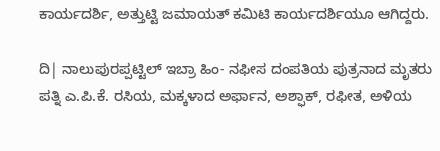ಕಾರ್ಯದರ್ಶಿ, ಅತ್ತುಟ್ಟಿ ಜಮಾಯತ್ ಕಮಿಟಿ ಕಾರ್ಯದರ್ಶಿಯೂ ಆಗಿದ್ದರು.

ದಿ| ನಾಲುಪುರಪ್ಪಟ್ಟಿಲ್ ಇಬ್ರಾ ಹಿಂ- ನಫೀಸ ದಂಪತಿಯ ಪುತ್ರನಾದ ಮೃತರು ಪತ್ನಿ ಎ.ಪಿ.ಕೆ. ರಸಿಯ, ಮಕ್ಕಳಾದ ಅರ್ಫಾನ, ಅಶ್ಫಾಕ್, ರಫೀತ, ಅಳಿಯ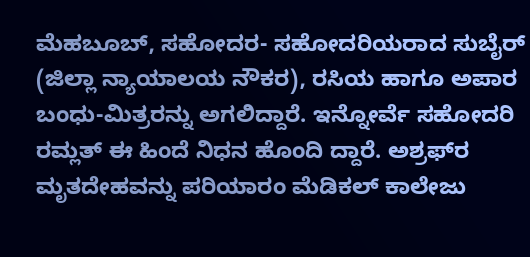ಮೆಹಬೂಬ್, ಸಹೋದರ- ಸಹೋದರಿಯರಾದ ಸುಬೈರ್ (ಜಿಲ್ಲಾ ನ್ಯಾಯಾಲಯ ನೌಕರ), ರಸಿಯ ಹಾಗೂ ಅಪಾರ ಬಂಧು-ಮಿತ್ರರನ್ನು ಅಗಲಿದ್ದಾರೆ. ಇನ್ನೋರ್ವೆ ಸಹೋದರಿ ರಮ್ಲತ್ ಈ ಹಿಂದೆ ನಿಧನ ಹೊಂದಿ ದ್ದಾರೆ. ಅಶ್ರಫ್‌ರ ಮೃತದೇಹವನ್ನು ಪರಿಯಾರಂ ಮೆಡಿಕಲ್ ಕಾಲೇಜು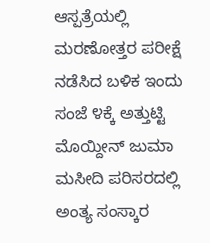ಆಸ್ಪತ್ರೆಯಲ್ಲಿ ಮರಣೋತ್ತರ ಪರೀಕ್ಷೆ ನಡೆಸಿದ ಬಳಿಕ ಇಂದು ಸಂಜೆ ೪ಕ್ಕೆ ಅತ್ತುಟ್ಟಿ ಮೊಯ್ದೀನ್ ಜುಮಾ ಮಸೀದಿ ಪರಿಸರದಲ್ಲಿ ಅಂತ್ಯ ಸಂಸ್ಕಾರ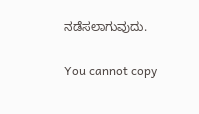ನಡೆಸಲಾಗುವುದು.

You cannot copy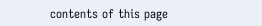contents of this page